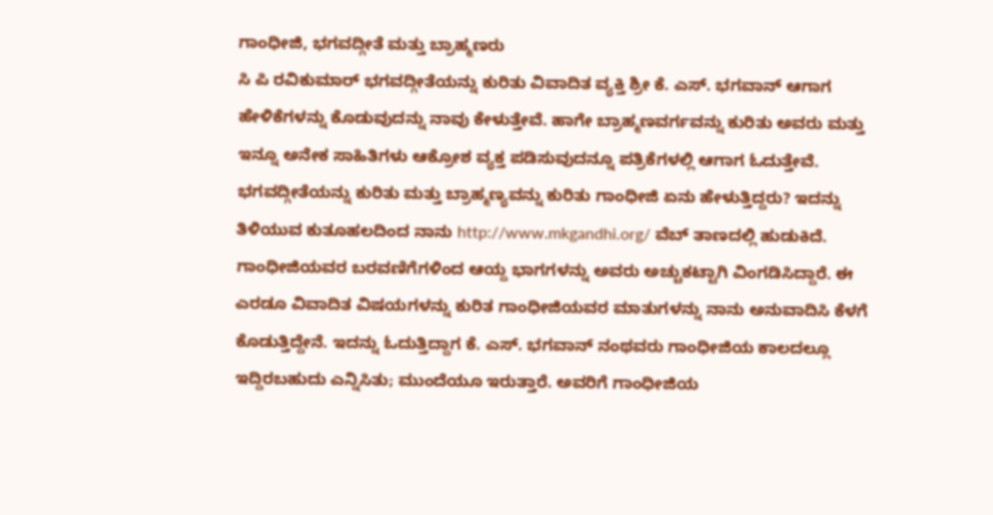ಗಾಂಧೀಜಿ, ಭಗವದ್ಗೀತೆ ಮತ್ತು ಬ್ರಾಹ್ಮಣರು
ಸಿ ಪಿ ರವಿಕುಮಾರ್ ಭಗವದ್ಗೀತೆಯನ್ನು ಕುರಿತು ವಿವಾದಿತ ವ್ಯಕ್ತಿ ಶ್ರೀ ಕೆ. ಎಸ್. ಭಗವಾನ್ ಆಗಾಗ ಹೇಳಿಕೆಗಳನ್ನು ಕೊಡುವುದನ್ನು ನಾವು ಕೇಳುತ್ತೇವೆ. ಹಾಗೇ ಬ್ರಾಹ್ಮಣವರ್ಗವನ್ನು ಕುರಿತು ಅವರು ಮತ್ತು ಇನ್ನೂ ಅನೇಕ ಸಾಹಿತಿಗಳು ಆಕ್ರೋಶ ವ್ಯಕ್ತ ಪಡಿಸುವುದನ್ನೂ ಪತ್ರಿಕೆಗಳಲ್ಲಿ ಆಗಾಗ ಓದುತ್ತೇವೆ. ಭಗವದ್ಗೀತೆಯನ್ನು ಕುರಿತು ಮತ್ತು ಬ್ರಾಹ್ಮಣ್ಯವನ್ನು ಕುರಿತು ಗಾಂಧೀಜಿ ಏನು ಹೇಳುತ್ತಿದ್ದರು? ಇದನ್ನು ತಿಳಿಯುವ ಕುತೂಹಲದಿಂದ ನಾನು http://www.mkgandhi.org/ ವೆಬ್ ತಾಣದಲ್ಲಿ ಹುಡುಕಿದೆ. ಗಾಂಧೀಜಿಯವರ ಬರವಣಿಗೆಗಳಿಂದ ಆಯ್ದ ಭಾಗಗಳನ್ನು ಅವರು ಅಚ್ಚುಕಟ್ಟಾಗಿ ವಿಂಗಡಿಸಿದ್ದಾರೆ. ಈ ಎರಡೂ ವಿವಾದಿತ ವಿಷಯಗಳನ್ನು ಕುರಿತ ಗಾಂಧೀಜಿಯವರ ಮಾತುಗಳನ್ನು ನಾನು ಅನುವಾದಿಸಿ ಕೆಳಗೆ ಕೊಡುತ್ತಿದ್ದೇನೆ. ಇದನ್ನು ಓದುತ್ತಿದ್ದಾಗ ಕೆ. ಎಸ್. ಭಗವಾನ್ ನಂಥವರು ಗಾಂಧೀಜಿಯ ಕಾಲದಲ್ಲೂ ಇದ್ದಿರಬಹುದು ಎನ್ನಿಸಿತು; ಮುಂದೆಯೂ ಇರುತ್ತಾರೆ. ಅವರಿಗೆ ಗಾಂಧೀಜಿಯ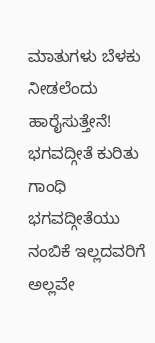ಮಾತುಗಳು ಬೆಳಕು ನೀಡಲೆಂದು ಹಾರೈಸುತ್ತೇನೆ! ಭಗವದ್ಗೀತೆ ಕುರಿತು ಗಾಂಧಿ ಭಗವದ್ಗೀತೆಯು ನಂಬಿಕೆ ಇಲ್ಲದವರಿಗೆ ಅಲ್ಲವೇ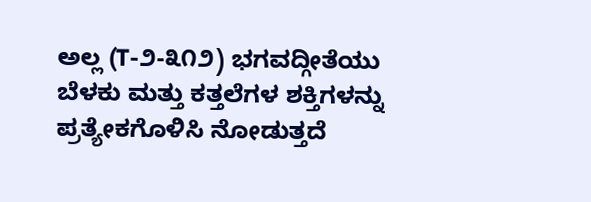ಅಲ್ಲ (T-೨-೩೧೨) ಭಗವದ್ಗೀತೆಯು ಬೆಳಕು ಮತ್ತು ಕತ್ತಲೆಗಳ ಶಕ್ತಿಗಳನ್ನು ಪ್ರತ್ಯೇಕಗೊಳಿಸಿ ನೋಡುತ್ತದೆ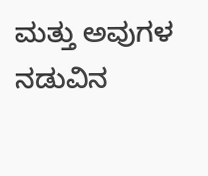ಮತ್ತು ಅವುಗಳ ನಡುವಿನ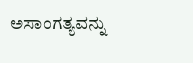ಅಸಾಂಗತ್ಯವನ್ನು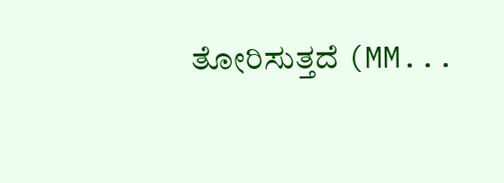ತೋರಿಸುತ್ತದೆ (MM...